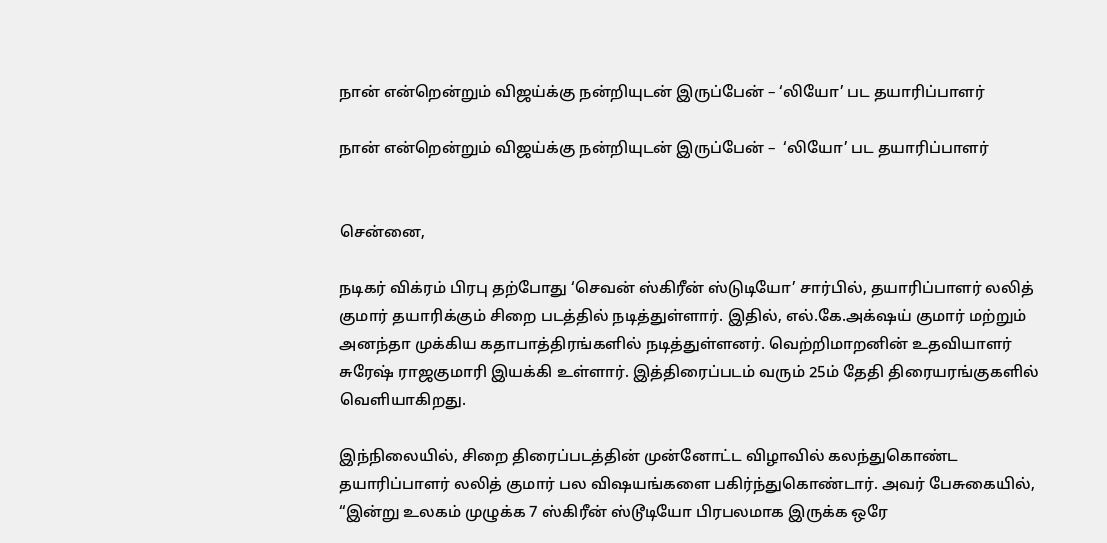நான் என்றென்றும் விஜய்க்கு நன்றியுடன் இருப்பேன் – ‘லியோ’ பட தயாரிப்பாளர்

நான் என்றென்றும் விஜய்க்கு நன்றியுடன் இருப்பேன் –  ‘லியோ’ பட தயாரிப்பாளர்


சென்னை,

நடிகர் விக்ரம் பிரபு தற்போது ‘செவன் ஸ்கிரீன் ஸ்டுடியோ’ சார்பில், தயாரிப்பாளர் லலித் குமார் தயாரிக்கும் சிறை படத்தில் நடித்துள்ளார். இதில், எல்.கே.அக்‌ஷய் குமார் மற்றும் அனந்தா முக்கிய கதாபாத்திரங்களில் நடித்துள்ளனர். வெற்றிமாறனின் உதவியாளர் சுரேஷ் ராஜகுமாரி இயக்கி உள்ளார். இத்திரைப்படம் வரும் 25ம் தேதி திரையரங்குகளில் வெளியாகிறது.

இந்நிலையில், சிறை திரைப்படத்தின் முன்னோட்ட விழாவில் கலந்துகொண்ட தயாரிப்பாளர் லலித் குமார் பல விஷயங்களை பகிர்ந்துகொண்டார். அவர் பேசுகையில், “இன்று உலகம் முழுக்க 7 ஸ்கிரீன் ஸ்டூடியோ பிரபலமாக இருக்க ஒரே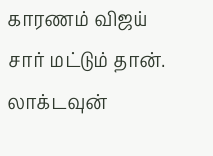காரணம் விஜய் சார் மட்டும் தான். லாக்டவுன்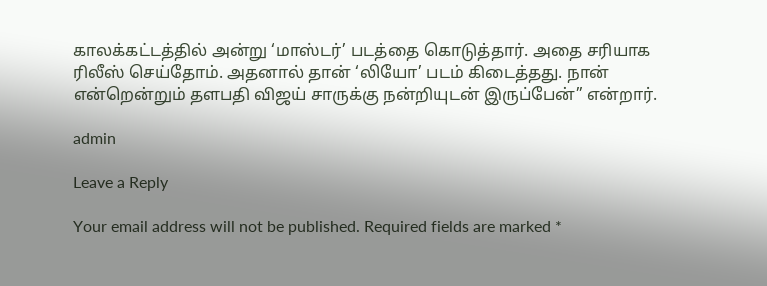காலக்கட்டத்தில் அன்று ‘மாஸ்டர்’ படத்தை கொடுத்தார். அதை சரியாக ரிலீஸ் செய்தோம். அதனால் தான் ‘லியோ’ படம் கிடைத்தது. நான் என்றென்றும் தளபதி விஜய் சாருக்கு நன்றியுடன் இருப்பேன்” என்றார்.

admin

Leave a Reply

Your email address will not be published. Required fields are marked *